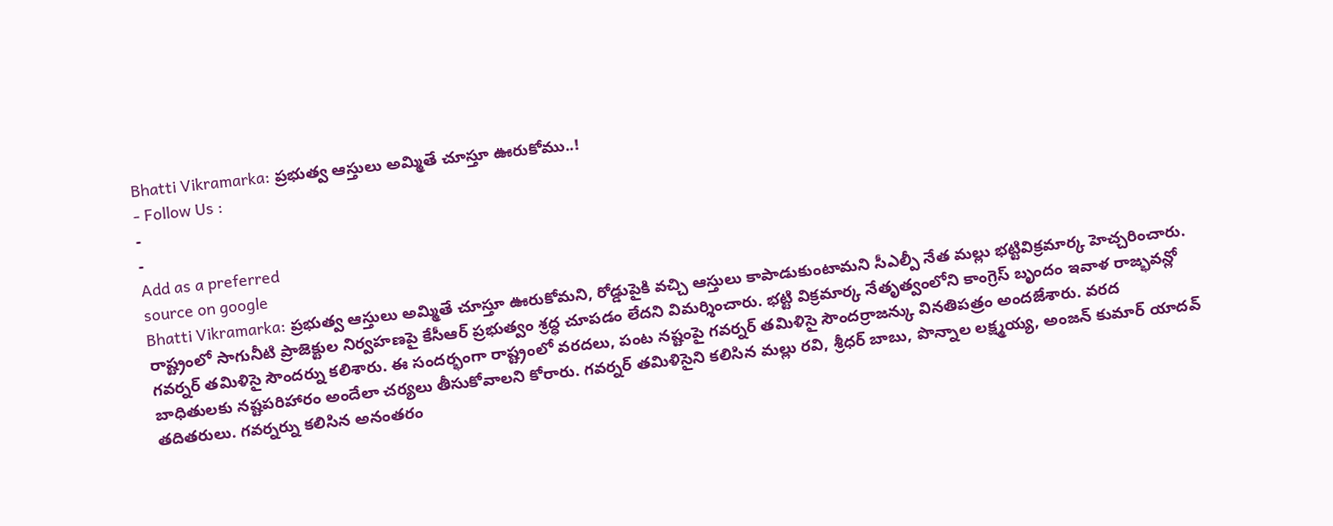Bhatti Vikramarka: ప్రభుత్వ ఆస్తులు అమ్మితే చూస్తూ ఊరుకోము..!
- Follow Us :
-
-
Add as a preferred
source on google
Bhatti Vikramarka: ప్రభుత్వ ఆస్తులు అమ్మితే చూస్తూ ఊరుకోమని, రోడ్డుపైకి వచ్చి ఆస్తులు కాపాడుకుంటామని సీఎల్పీ నేత మల్లు భట్టివిక్రమార్క హెచ్చరించారు. రాష్ట్రంలో సాగునీటి ప్రాజెక్టుల నిర్వహణపై కేసీఆర్ ప్రభుత్వం శ్రద్ధ చూపడం లేదని విమర్శించారు. భట్టి విక్రమార్క నేతృత్వంలోని కాంగ్రెస్ బృందం ఇవాళ రాజ్భవన్లో గవర్నర్ తమిళిసై సౌందర్ను కలిశారు. ఈ సందర్భంగా రాష్ట్రంలో వరదలు, పంట నష్టంపై గవర్నర్ తమిళిసై సౌందర్రాజన్కు వినతిపత్రం అందజేశారు. వరద బాధితులకు నష్టపరిహారం అందేలా చర్యలు తీసుకోవాలని కోరారు. గవర్నర్ తమిళిసైని కలిసిన మల్లు రవి, శ్రీధర్ బాబు, పొన్నాల లక్ష్మయ్య, అంజన్ కుమార్ యాదవ్ తదితరులు. గవర్నర్ను కలిసిన అనంతరం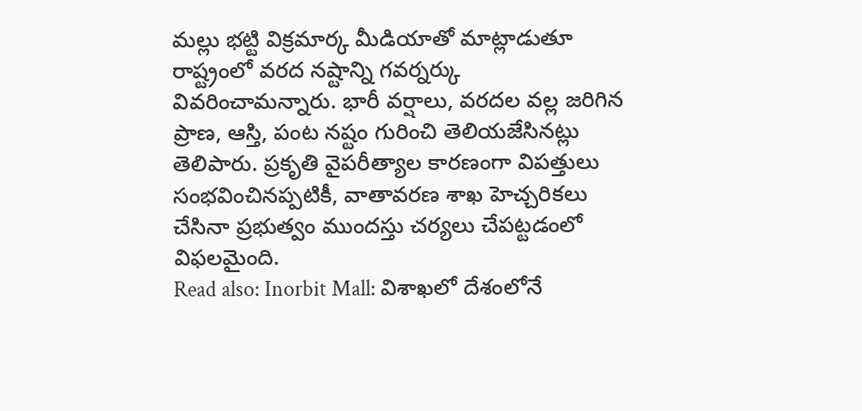మల్లు భట్టి విక్రమార్క మీడియాతో మాట్లాడుతూ రాష్ట్రంలో వరద నష్టాన్ని గవర్నర్కు వివరించామన్నారు. భారీ వర్షాలు, వరదల వల్ల జరిగిన ప్రాణ, ఆస్తి, పంట నష్టం గురించి తెలియజేసినట్లు తెలిపారు. ప్రకృతి వైపరీత్యాల కారణంగా విపత్తులు సంభవించినప్పటికీ, వాతావరణ శాఖ హెచ్చరికలు చేసినా ప్రభుత్వం ముందస్తు చర్యలు చేపట్టడంలో విఫలమైంది.
Read also: Inorbit Mall: విశాఖలో దేశంలోనే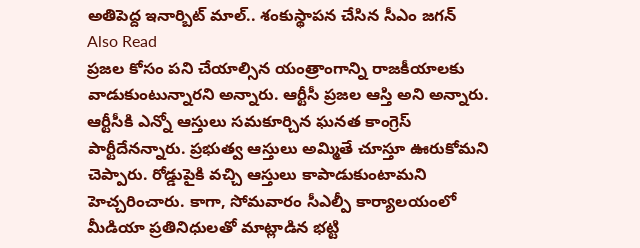అతిపెద్ద ఇనార్బిట్ మాల్.. శంకుస్థాపన చేసిన సీఎం జగన్
Also Read
ప్రజల కోసం పని చేయాల్సిన యంత్రాంగాన్ని రాజకీయాలకు వాడుకుంటున్నారని అన్నారు. ఆర్టీసీ ప్రజల ఆస్తి అని అన్నారు. ఆర్టీసీకి ఎన్నో ఆస్తులు సమకూర్చిన ఘనత కాంగ్రెస్ పార్టీదేనన్నారు. ప్రభుత్వ ఆస్తులు అమ్మితే చూస్తూ ఊరుకోమని చెప్పారు. రోడ్డుపైకి వచ్చి ఆస్తులు కాపాడుకుంటామని హెచ్చరించారు. కాగా, సోమవారం సీఎల్పీ కార్యాలయంలో మీడియా ప్రతినిధులతో మాట్లాడిన భట్టి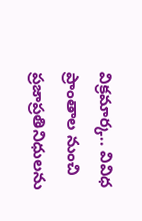విక్రమార్క.. వివిధ ప్రాంతాల నుంచి ప్రజాప్రతినిధులను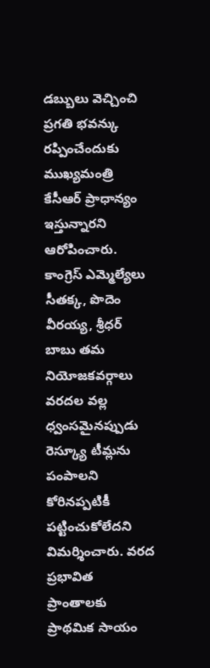డబ్బులు వెచ్చించి ప్రగతి భవన్కు రప్పించేందుకు ముఖ్యమంత్రి కేసీఆర్ ప్రాధాన్యం ఇస్తున్నారని ఆరోపించారు. కాంగ్రెస్ ఎమ్మెల్యేలు సీతక్క, పొదెం వీరయ్య, శ్రీధర్ బాబు తమ నియోజకవర్గాలు వరదల వల్ల ధ్వంసమైనప్పుడు రెస్క్యూ టీమ్లను పంపాలని కోరినప్పటికీ పట్టించుకోలేదని విమర్శించారు. వరద ప్రభావిత ప్రాంతాలకు ప్రాథమిక సాయం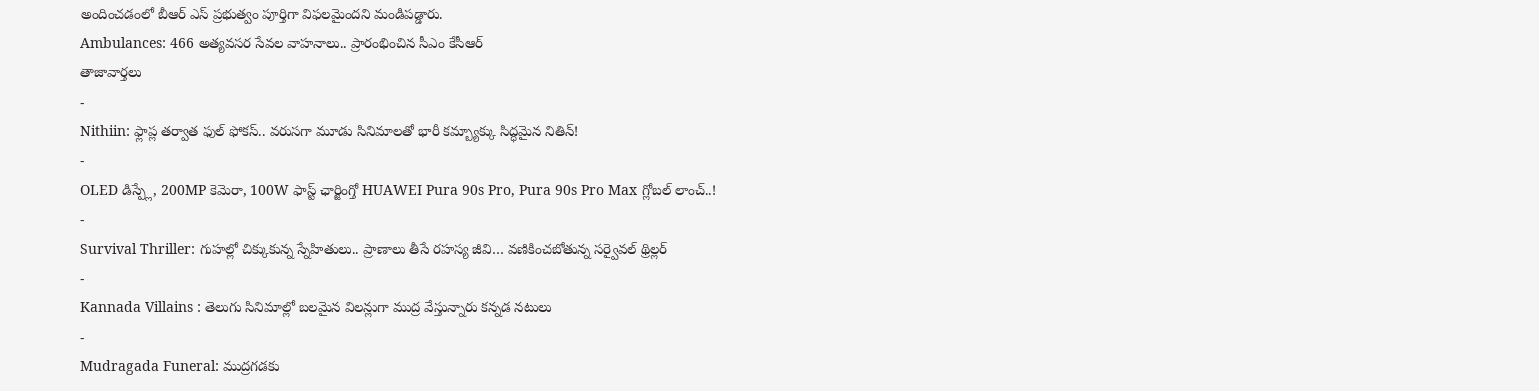అందించడంలో బీఆర్ ఎస్ ప్రభుత్వం పూర్తిగా విఫలమైందని మండిపడ్డారు.
Ambulances: 466 అత్యవసర సేవల వాహనాలు.. ప్రారంభించిన సీఎం కేసీఆర్
తాజావార్తలు
-
Nithiin: ఫ్లాప్ల తర్వాత ఫుల్ ఫోకస్.. వరుసగా మూడు సినిమాలతో భారీ కమ్బ్యాక్కు సిద్ధమైన నితిన్!
-
OLED డిస్ప్లే, 200MP కెమెరా, 100W ఫాస్ట్ ఛార్జింగ్తో HUAWEI Pura 90s Pro, Pura 90s Pro Max గ్లోబల్ లాంచ్..!
-
Survival Thriller: గుహల్లో చిక్కుకున్న స్నేహితులు.. ప్రాణాలు తీసే రహస్య జీవి… వణికించబోతున్న సర్వైవల్ థ్రిల్లర్
-
Kannada Villains : తెలుగు సినిమాల్లో బలమైన విలన్లుగా ముద్ర వేస్తున్నారు కన్నడ నటులు
-
Mudragada Funeral: ముద్రగడకు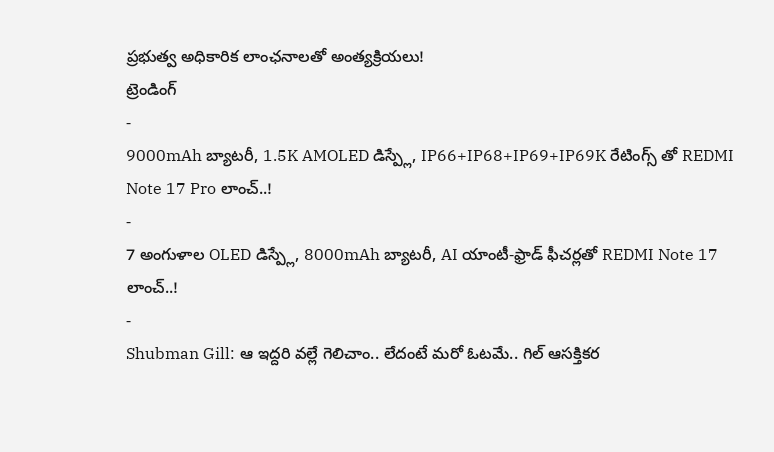ప్రభుత్వ అధికారిక లాంఛనాలతో అంత్యక్రియలు!
ట్రెండింగ్
-
9000mAh బ్యాటరీ, 1.5K AMOLED డిస్ప్లే, IP66+IP68+IP69+IP69K రేటింగ్స్ తో REDMI Note 17 Pro లాంచ్..!
-
7 అంగుళాల OLED డిస్ప్లే, 8000mAh బ్యాటరీ, AI యాంటీ-ఫ్రాడ్ ఫీచర్లతో REDMI Note 17 లాంచ్..!
-
Shubman Gill: ఆ ఇద్దరి వల్లే గెలిచాం.. లేదంటే మరో ఓటమే.. గిల్ ఆసక్తికర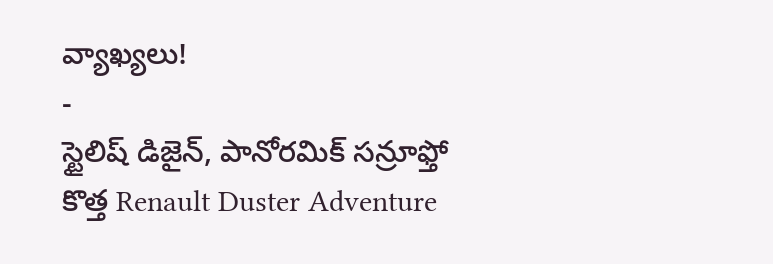వ్యాఖ్యలు!
-
స్టైలిష్ డిజైన్, పానోరమిక్ సన్రూఫ్తో కొత్త Renault Duster Adventure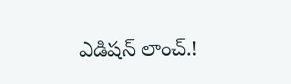ఎడిషన్ లాంచ్.!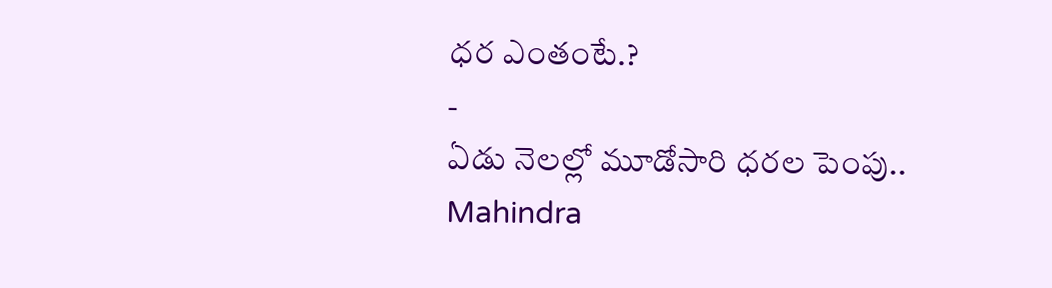ధర ఎంతంటే.?
-
ఏడు నెలల్లో మూడోసారి ధరల పెంపు.. Mahindra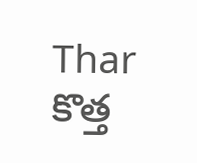Thar కొత్త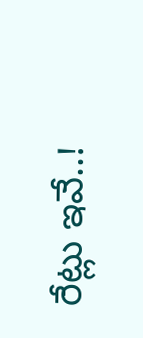రేట్లు ఇవే..!